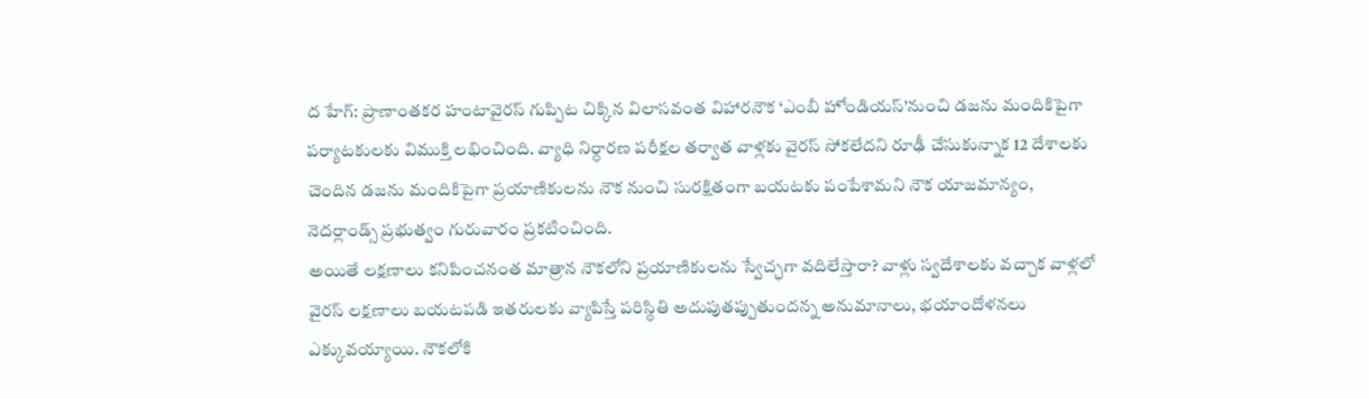ద హేగ్: ప్రాణాంతకర హంటావైరస్ గుప్పిట చిక్కిన విలాసవంత విహారనౌక ‘ఎంబీ హోండియస్’నుంచి డజను మందికిపైగా పర్యాటకులకు విముక్తి లభించింది. వ్యాధి నిర్ధారణ పరీక్షల తర్వాత వాళ్లకు వైరస్ సోకలేదని రూఢీ చేసుకున్నాక 12 దేశాలకు చెందిన డజను మందికిపైగా ప్రయాణికులను నౌక నుంచి సురక్షితంగా బయటకు పంపేశామని నౌక యాజమాన్యం, నెదర్లాండ్స్ ప్రభుత్వం గురువారం ప్రకటించింది.
అయితే లక్షణాలు కనిపించనంత మాత్రాన నౌకలోని ప్రయాణికులను స్వేచ్ఛగా వదిలేస్తారా? వాళ్లు స్వదేశాలకు వచ్చాక వాళ్లలో వైరస్ లక్షణాలు బయటపడి ఇతరులకు వ్యాపిస్తే పరిస్థితి అదుపుతప్పుతుందన్న అనుమానాలు, భయాందోళనలు ఎక్కువయ్యాయి. నౌకలోకి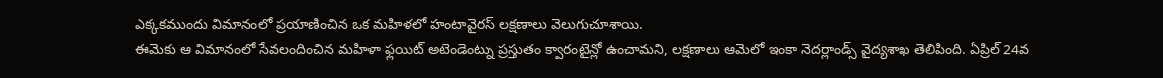ఎక్కకముందు విమానంలో ప్రయాణించిన ఒక మహిళలో హంటావైరస్ లక్షణాలు వెలుగుచూశాయి.
ఈమెకు ఆ విమానంలో సేవలందించిన మహిళా ఫ్లయిట్ అటెండెంట్ను ప్రస్తుతం క్వారంటైన్లో ఉంచామని, లక్షణాలు ఆమెలో ఇంకా నెదర్లాండ్స్ వైద్యశాఖ తెలిపింది. ఏప్రిల్ 24వ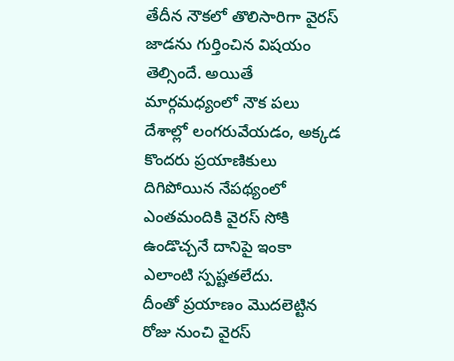తేదీన నౌకలో తొలిసారిగా వైరస్ జాడను గుర్తించిన విషయం తెల్సిందే. అయితే మార్గమధ్యంలో నౌక పలు దేశాల్లో లంగరువేయడం, అక్కడ కొందరు ప్రయాణికులు దిగిపోయిన నేపథ్యంలో ఎంతమందికి వైరస్ సోకి ఉండొచ్చనే దానిపై ఇంకా ఎలాంటి స్పష్టతలేదు.
దీంతో ప్రయాణం మొదలెట్టిన రోజు నుంచి వైరస్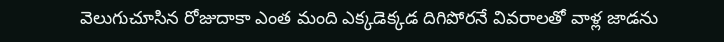వెలుగుచూసిన రోజుదాకా ఎంత మంది ఎక్కడెక్కడ దిగిపోరనే వివరాలతో వాళ్ల జాడను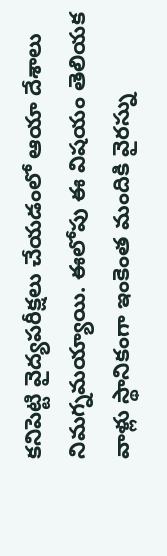కనిపెట్టి వైద్యపరీక్షలు చేయడంలో ఆయా దేశాలు నిమగ్నమయ్యాయి. ఈలోపు ఈ విషయం తెలియక వాళ్లు స్థానికంగా ఇంకెంత మందికి వైరస్ను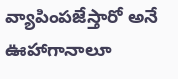వ్యాపింపజేస్తారో అనే ఊహాగానాలూ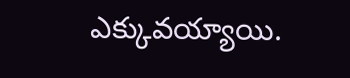ఎక్కువయ్యాయి.